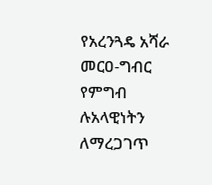የአረንጓዴ አሻራ መርዐ-ግብር የምግብ ሉአላዊነትን ለማረጋገጥ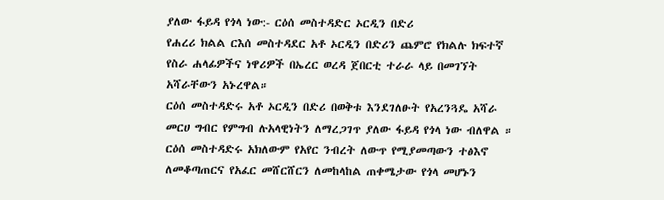ያለው ፋይዳ የጎላ ነው:- ርዕሰ መስተዳድር ኦርዲን በድሪ
የሐረሪ ክልል ርእሰ መስተዳደር አቶ ኦርዲን በድሪን ጨምሮ የክልሉ ክፍተኛ የስራ ሐላፊዎችና ነዋሪዎች በኤረር ወረዳ ጀበርቲ ተራራ ላይ በመገኘት አሻራቸውን አኑረዋል።
ርዕሰ መስተዳድሩ አቶ ኦርዲን በድሪ በወቅቱ እንደገለፁት የአረንጓዴ አሻራ መርሀ ግብር የምግብ ሉአላዊነትን ለማረጋገጥ ያለው ፋይዳ የጎላ ነው ብለዋል ።
ርዕሰ መስተዳድሩ አክለውም የአየር ንብረት ለውጥ የሚያመጣውን ተፅእኖ ለመቆጣጠርና የአፈር መሸርሸርን ለመከላከል ጠቀሜታው የጎላ መሆኑን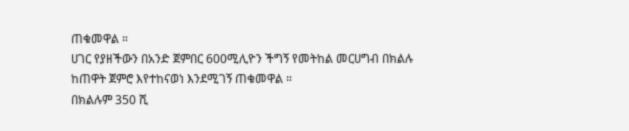ጠቁመዋል ።
ሀገር የያዘችውን በአንድ ጀምበር 600ሚሊዮን ችግኝ የመትከል መርሀግብ በክልሉ ከጠዋት ጀምሮ እየተከናወነ እንደሚገኝ ጠቁመዋል ።
በክልሉም 350 ሺ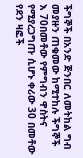ችግኞች በአንድ ጅንበር ለመትከል ግብ መያዙን ጠቁመው ከሚተከሉ ችግኞች እ 70በመቶው የምግብን ዋስትና የሚያረጋግጡ ሲሆኑ ቀሪው 30 በመቶው የደን ዛፎች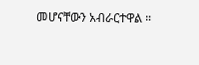መሆናቸውን አብራርተዋል ።